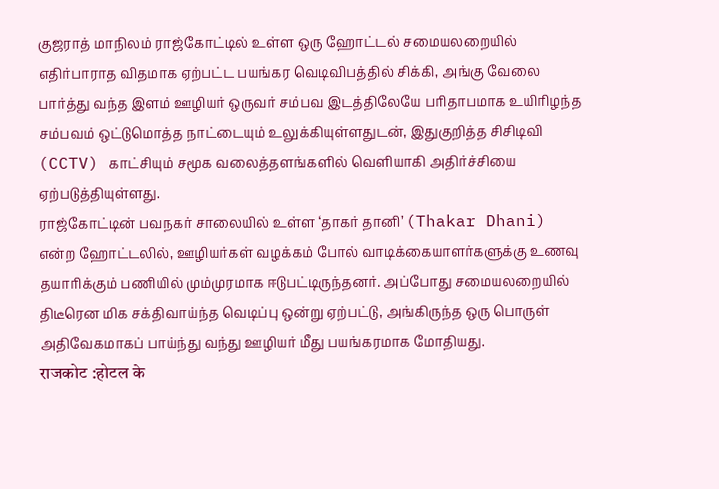குஜராத் மாநிலம் ராஜ்கோட்டில் உள்ள ஒரு ஹோட்டல் சமையலறையில் எதிர்பாராத விதமாக ஏற்பட்ட பயங்கர வெடிவிபத்தில் சிக்கி, அங்கு வேலை பார்த்து வந்த இளம் ஊழியர் ஒருவர் சம்பவ இடத்திலேயே பரிதாபமாக உயிரிழந்த சம்பவம் ஒட்டுமொத்த நாட்டையும் உலுக்கியுள்ளதுடன், இதுகுறித்த சிசிடிவி (CCTV) காட்சியும் சமூக வலைத்தளங்களில் வெளியாகி அதிர்ச்சியை ஏற்படுத்தியுள்ளது.
ராஜ்கோட்டின் பவநகர் சாலையில் உள்ள ‘தாகர் தானி’ (Thakar Dhani) என்ற ஹோட்டலில், ஊழியர்கள் வழக்கம் போல் வாடிக்கையாளர்களுக்கு உணவு தயாரிக்கும் பணியில் மும்முரமாக ஈடுபட்டிருந்தனர். அப்போது சமையலறையில் திடீரென மிக சக்திவாய்ந்த வெடிப்பு ஒன்று ஏற்பட்டு, அங்கிருந்த ஒரு பொருள் அதிவேகமாகப் பாய்ந்து வந்து ஊழியர் மீது பயங்கரமாக மோதியது.
राजकोट :होटल के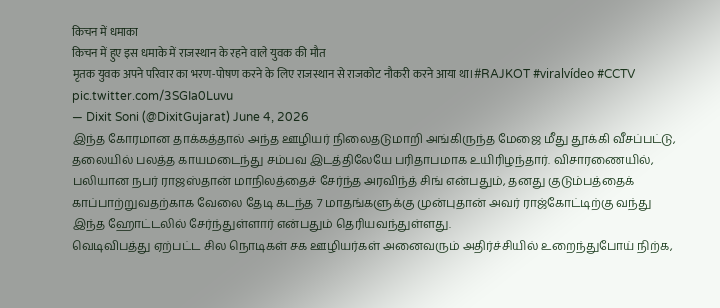किचन में धमाका
किचन में हुए इस धमाके में राजस्थान के रहने वाले युवक की मौत
मृतक युवक अपने परिवार का भरण-पोषण करने के लिए राजस्थान से राजकोट नौकरी करने आया था।#RAJKOT #viralvídeo #CCTV pic.twitter.com/3SGIa0Luvu
— Dixit Soni (@DixitGujarat) June 4, 2026
இந்த கோரமான தாக்கத்தால் அந்த ஊழியர் நிலைதடுமாறி அங்கிருந்த மேஜை மீது தூக்கி வீசப்பட்டு, தலையில் பலத்த காயமடைந்து சம்பவ இடத்திலேயே பரிதாபமாக உயிரிழந்தார். விசாரணையில், பலியான நபர் ராஜஸ்தான் மாநிலத்தைச் சேர்ந்த அரவிந்த் சிங் என்பதும், தனது குடும்பத்தைக் காப்பாற்றுவதற்காக வேலை தேடி கடந்த 7 மாதங்களுக்கு முன்புதான் அவர் ராஜ்கோட்டிற்கு வந்து இந்த ஹோட்டலில் சேர்ந்துள்ளார் என்பதும் தெரியவந்துள்ளது.
வெடிவிபத்து ஏற்பட்ட சில நொடிகள் சக ஊழியர்கள் அனைவரும் அதிர்ச்சியில் உறைந்துபோய் நிற்க,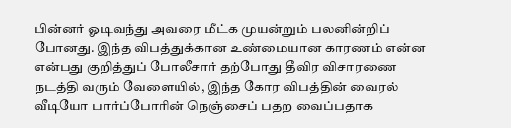பின்னர் ஓடிவந்து அவரை மீட்க முயன்றும் பலனின்றிப் போனது. இந்த விபத்துக்கான உண்மையான காரணம் என்ன என்பது குறித்துப் போலீசார் தற்போது தீவிர விசாரணை நடத்தி வரும் வேளையில், இந்த கோர விபத்தின் வைரல் வீடியோ பார்ப்போரின் நெஞ்சைப் பதற வைப்பதாக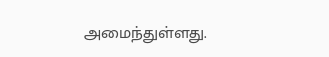அமைந்துள்ளது.